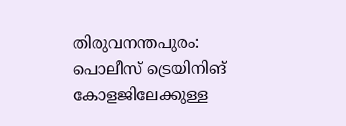തിരുവനന്തപുരം: പൊലീസ് ട്രെയിനിങ് കോളജിലേക്കുള്ള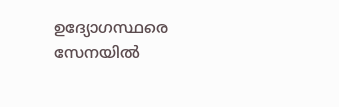ഉദ്യോഗസ്ഥരെ സേനയിൽ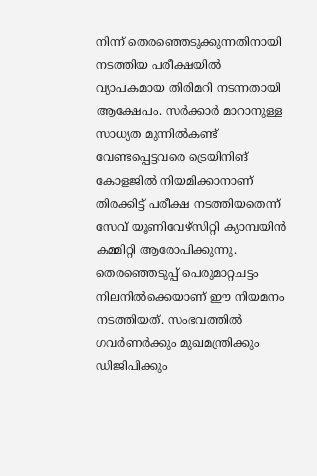നിന്ന് തെരഞ്ഞെടുക്കുന്നതിനായി നടത്തിയ പരീക്ഷയിൽ വ്യാപകമായ തിരിമറി നടന്നതായി ആക്ഷേപം. സർക്കാർ മാറാനുള്ള സാധ്യത മുന്നിൽകണ്ട് വേണ്ടപ്പെട്ടവരെ ട്രെയിനിങ് കോളജിൽ നിയമിക്കാനാണ് തിരക്കിട്ട് പരീക്ഷ നടത്തിയതെന്ന് സേവ് യൂണിവേഴ്സിറ്റി ക്യാമ്പയിൻ കമ്മിറ്റി ആരോപിക്കുന്നു.
തെരഞ്ഞെടുപ്പ് പെരുമാറ്റചട്ടം നിലനിൽക്കെയാണ് ഈ നിയമനം നടത്തിയത്. സംഭവത്തിൽ ഗവർണർക്കും മുഖമന്ത്രിക്കും ഡിജിപിക്കും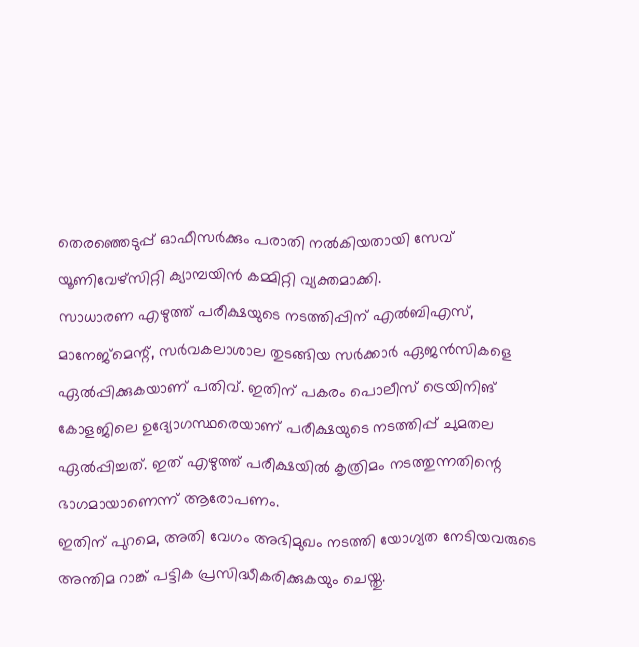തെരഞ്ഞെടുപ്പ് ഓഫീസർക്കും പരാതി നൽകിയതായി സേവ് യൂണിവേഴ്സിറ്റി ക്യാമ്പയിൻ കമ്മിറ്റി വ്യക്തമാക്കി.
സാധാരണ എഴുത്ത് പരീക്ഷയുടെ നടത്തിപ്പിന് എൽബിഎസ്, മാനേജ്മെന്റ്, സർവകലാശാല തുടങ്ങിയ സർക്കാർ ഏജൻസികളെ ഏൽപ്പിക്കുകയാണ് പതിവ്. ഇതിന് പകരം പൊലീസ് ട്രെയിനിങ് കോളജിലെ ഉദ്യോഗസ്ഥരെയാണ് പരീക്ഷയുടെ നടത്തിപ്പ് ചുമതല ഏൽപ്പിച്ചത്. ഇത് എഴുത്ത് പരീക്ഷയിൽ കൃത്രിമം നടത്തുന്നതിന്റെ ഭാഗമായാണെന്ന് ആരോപണം.
ഇതിന് പുറമെ, അതി വേഗം അഭിമുഖം നടത്തി യോഗ്യത നേടിയവരുടെ അന്തിമ റാങ്ക് പട്ടിക പ്രസിദ്ധീകരിക്കുകയും ചെയ്തു.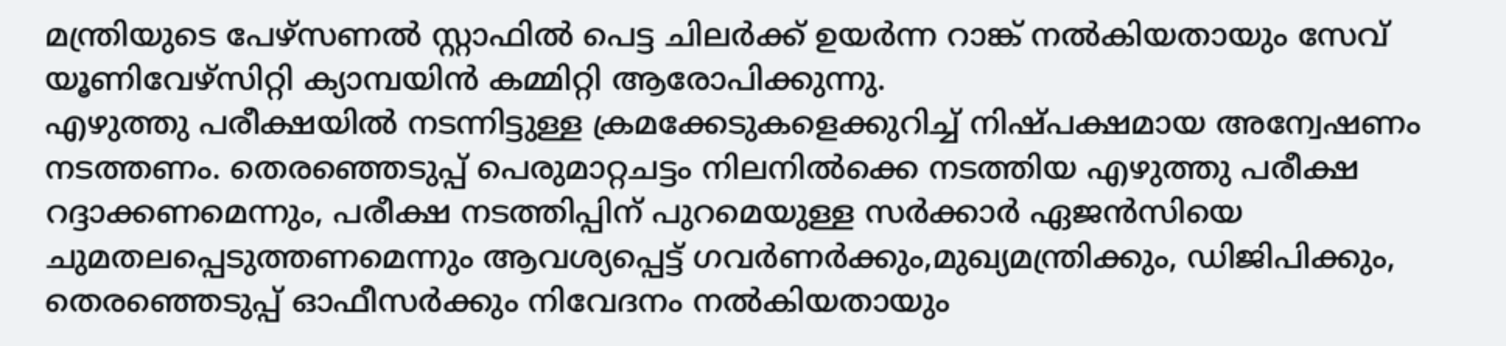മന്ത്രിയുടെ പേഴ്സണൽ സ്റ്റാഫിൽ പെട്ട ചിലർക്ക് ഉയർന്ന റാങ്ക് നൽകിയതായും സേവ് യൂണിവേഴ്സിറ്റി ക്യാമ്പയിൻ കമ്മിറ്റി ആരോപിക്കുന്നു.
എഴുത്തു പരീക്ഷയിൽ നടന്നിട്ടുള്ള ക്രമക്കേടുകളെക്കുറിച്ച് നിഷ്പക്ഷമായ അന്വേഷണം നടത്തണം. തെരഞ്ഞെടുപ്പ് പെരുമാറ്റചട്ടം നിലനിൽക്കെ നടത്തിയ എഴുത്തു പരീക്ഷ റദ്ദാക്കണമെന്നും, പരീക്ഷ നടത്തിപ്പിന് പുറമെയുള്ള സർക്കാർ ഏജൻസിയെ ചുമതലപ്പെടുത്തണമെന്നും ആവശ്യപ്പെട്ട് ഗവർണർക്കും,മുഖ്യമന്ത്രിക്കും, ഡിജിപിക്കും, തെരഞ്ഞെടുപ്പ് ഓഫീസർക്കും നിവേദനം നൽകിയതായും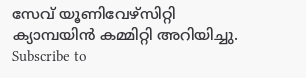സേവ് യൂണിവേഴ്സിറ്റി ക്യാമ്പയിൻ കമ്മിറ്റി അറിയിച്ചു.
Subscribe to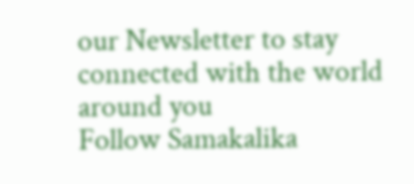our Newsletter to stay connected with the world around you
Follow Samakalika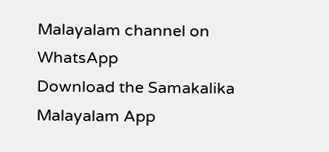Malayalam channel on WhatsApp
Download the Samakalika Malayalam App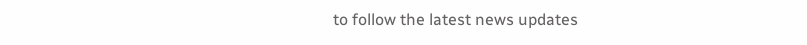to follow the latest news updates